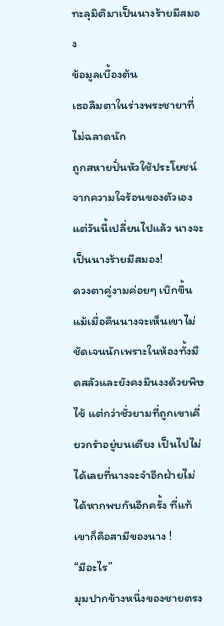ทะลุมิติมาเป็นนางร้ายมีสมอง
ข้อมูลเบื้องต้น
เธอลืมตาในร่างพระชายาที่ไม่ฉลาดนัก
ถูกสหายปั่นหัวใช้ประโยชน์จากความใจร้อนของตัวเอง
แต่วันนี้เปลี่ยนไปแล้ว นางจะเป็นนางร้ายมีสมอง!
ดวงตาคู่งามค่อยๆ เบิกขึ้น
แม้เมื่อคืนนางจะเห็นเขาไม่ชัดเจนนักเพราะในห้องทั้งมืดสลัวและยังคงมึนงงด้วยพิษไข้ แต่กว่าชั่วยามที่ถูกเขาเคี่ยวกรำอยู่บนเตียง เป็นไปไม่ได้เลยที่นางจะจำอีกฝ่ายไม่ได้หากพบกันอีกครั้ง ที่แท้เขาก็คือสามีของนาง !
“มีอะไร”
มุมปากข้างหนึ่งของชายตรง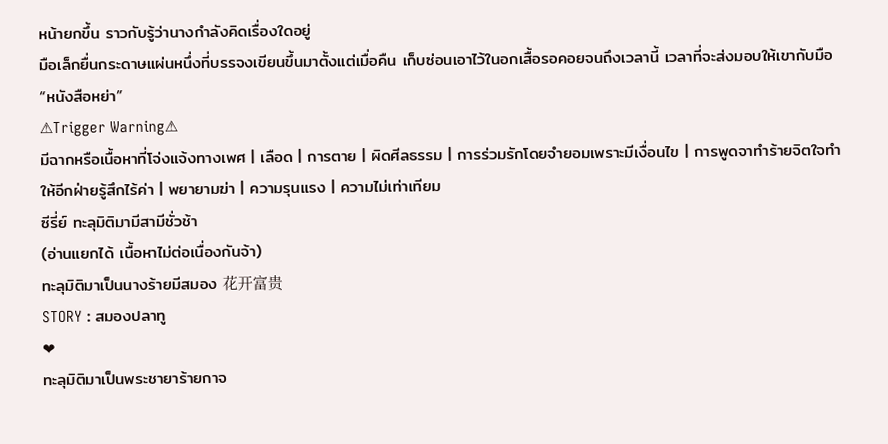หน้ายกขึ้น ราวกับรู้ว่านางกำลังคิดเรื่องใดอยู่
มือเล็กยื่นกระดาษแผ่นหนึ่งที่บรรจงเขียนขึ้นมาตั้งแต่เมื่อคืน เก็บซ่อนเอาไว้ในอกเสื้อรอคอยจนถึงเวลานี้ เวลาที่จะส่งมอบให้เขากับมือ
“หนังสือหย่า”
⚠Trigger Warning⚠
มีฉากหรือเนื้อหาที่โจ่งแจ้งทางเพศ | เลือด | การตาย | ผิดศีลธรรม | การร่วมรักโดยจำยอมเพราะมีเงื่อนไข | การพูดจาทำร้ายจิตใจทำให้อีกฝ่ายรู้สึกไร้ค่า | พยายามฆ่า | ความรุนแรง | ความไม่เท่าเทียม
ซีรี่ย์ ทะลุมิติมามีสามีชั่วช้า
(อ่านแยกได้ เนื้อหาไม่ต่อเนื่องกันจ้า)
ทะลุมิติมาเป็นนางร้ายมีสมอง 花开富贵
STORY : สมองปลาทู
❤
ทะลุมิติมาเป็นพระชายาร้ายกาจ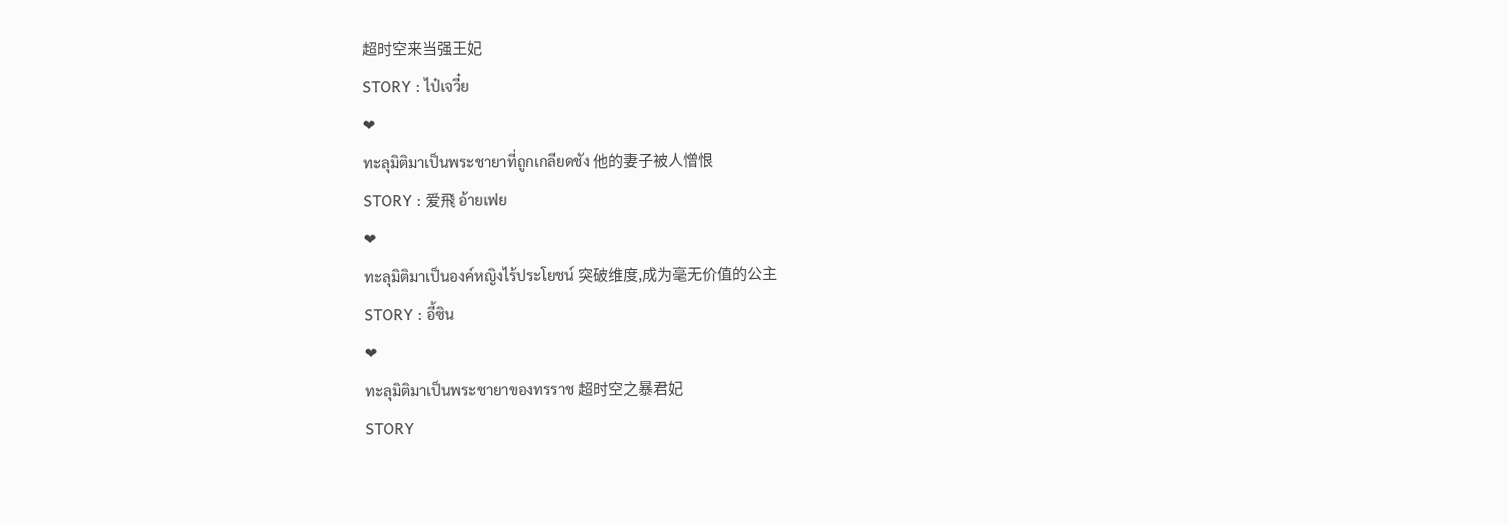超时空来当强王妃
STORY : ไป๋เจวี๋ย
❤
ทะลุมิติมาเป็นพระชายาที่ถูกเกลียดชัง 他的妻子被人憎恨
STORY : 爱飛 อ้ายเฟย
❤
ทะลุมิติมาเป็นองค์หญิงไร้ประโยชน์ 突破维度,成为毫无价值的公主
STORY : อี้ซิน
❤
ทะลุมิติมาเป็นพระชายาของทรราช 超时空之暴君妃
STORY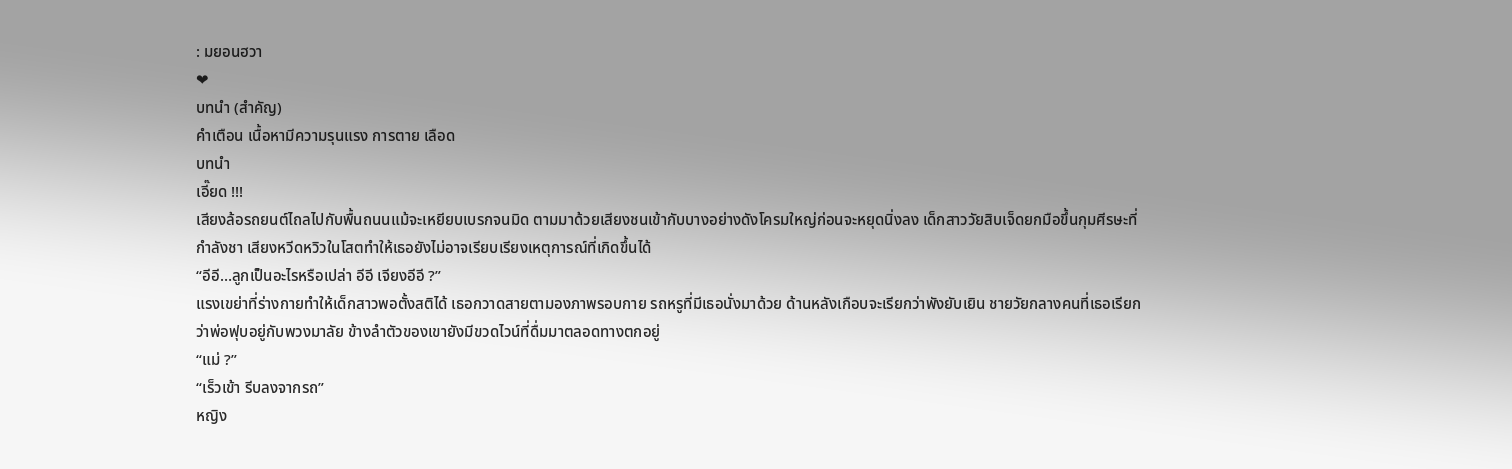: มยอนฮวา
❤
บทนำ (สำคัญ)
คำเตือน เนื้อหามีความรุนแรง การตาย เลือด
บทนำ
เอี๊ยด !!!
เสียงล้อรถยนต์ไถลไปกับพื้นถนนแม้จะเหยียบเบรกจนมิด ตามมาด้วยเสียงชนเข้ากับบางอย่างดังโครมใหญ่ก่อนจะหยุดนิ่งลง เด็กสาววัยสิบเจ็ดยกมือขึ้นกุมศีรษะที่กำลังชา เสียงหวีดหวิวในโสตทำให้เธอยังไม่อาจเรียบเรียงเหตุการณ์ที่เกิดขึ้นได้
“อีอี…ลูกเป็นอะไรหรือเปล่า อีอี เจียงอีอี ?”
แรงเขย่าที่ร่างกายทำให้เด็กสาวพอตั้งสติได้ เธอกวาดสายตามองภาพรอบกาย รถหรูที่มีเธอนั่งมาด้วย ด้านหลังเกือบจะเรียกว่าพังยับเยิน ชายวัยกลางคนที่เธอเรียกว่าพ่อฟุบอยู่กับพวงมาลัย ข้างลำตัวของเขายังมีขวดไวน์ที่ดื่มมาตลอดทางตกอยู่
“แม่ ?”
“เร็วเข้า รีบลงจากรถ”
หญิง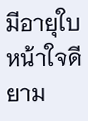มีอายุใบหน้าใจดี ยาม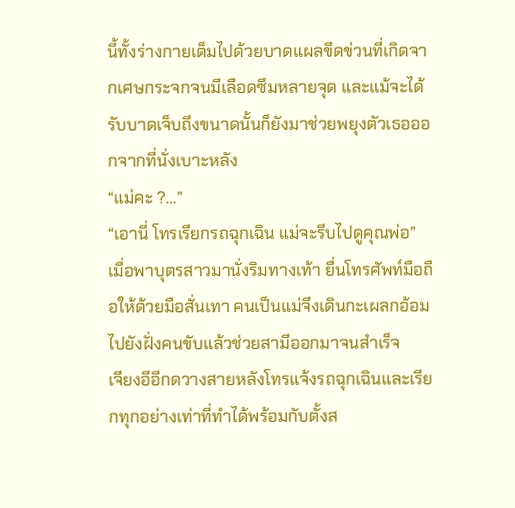นี้ทั้งร่างกายเต็มไปด้วยบาดแผลขีดข่วนที่เกิดจากเศษกระจกจนมีเลือดซึมหลายจุด และแม้จะได้รับบาดเจ็บถึงขนาดนั้นก็ยังมาช่วยพยุงตัวเธอออกจากที่นั่งเบาะหลัง
“แม่คะ ?…”
“เอานี่ โทรเรียกรถฉุกเฉิน แม่จะรีบไปดูคุณพ่อ”
เมื่อพาบุตรสาวมานั่งริมทางเท้า ยื่นโทรศัพท์มือถือให้ด้วยมือสั่นเทา คนเป็นแม่จึงเดินกะเผลกอ้อมไปยังฝั่งคนขับแล้วช่วยสามีออกมาจนสำเร็จ
เจียงอีอีกดวางสายหลังโทรแจ้งรถฉุกเฉินและเรียกทุกอย่างเท่าที่ทำได้พร้อมกับตั้งส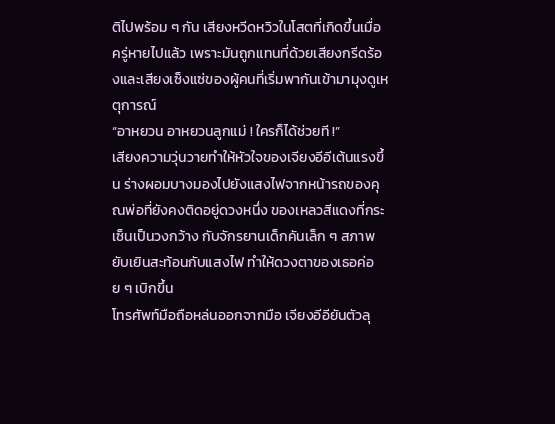ติไปพร้อม ๆ กัน เสียงหวีดหวิวในโสตที่เกิดขึ้นเมื่อครู่หายไปแล้ว เพราะมันถูกแทนที่ด้วยเสียงกรีดร้องและเสียงเซ็งแซ่ของผู้คนที่เริ่มพากันเข้ามามุงดูเหตุการณ์
“อาหยวน อาหยวนลูกแม่ ! ใครก็ได้ช่วยที !”
เสียงความวุ่นวายทำให้หัวใจของเจียงอีอีเต้นแรงขึ้น ร่างผอมบางมองไปยังแสงไฟจากหน้ารถของคุณพ่อที่ยังคงติดอยู่ดวงหนึ่ง ของเหลวสีแดงที่กระเซ็นเป็นวงกว้าง กับจักรยานเด็กคันเล็ก ๆ สภาพยับเยินสะท้อนกับแสงไฟ ทำให้ดวงตาของเธอค่อย ๆ เบิกขึ้น
โทรศัพท์มือถือหล่นออกจากมือ เจียงอีอียันตัวลุ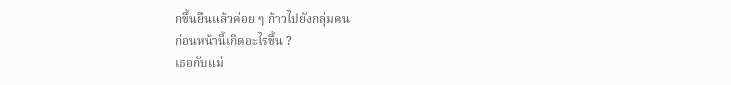กขึ้นยืนแล้วค่อย ๆ ก้าวไปยังกลุ่มคน
ก่อนหน้านี้เกิดอะไรขึ้น ?
เธอกับแม่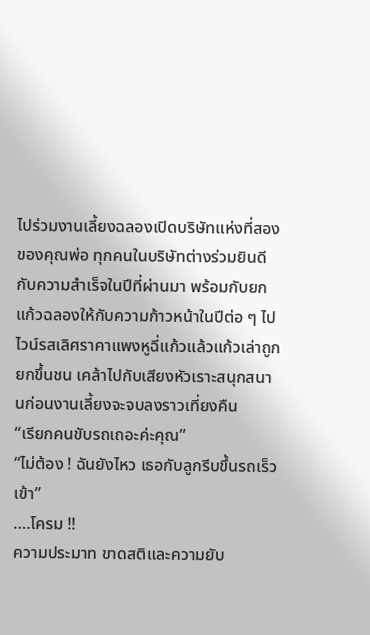ไปร่วมงานเลี้ยงฉลองเปิดบริษัทแห่งที่สองของคุณพ่อ ทุกคนในบริษัทต่างร่วมยินดีกับความสำเร็จในปีที่ผ่านมา พร้อมกับยกแก้วฉลองให้กับความก้าวหน้าในปีต่อ ๆ ไป
ไวน์รสเลิศราคาแพงหูฉี่แก้วแล้วแก้วเล่าถูกยกขึ้นชน เคล้าไปกับเสียงหัวเราะสนุกสนานก่อนงานเลี้ยงจะจบลงราวเที่ยงคืน
“เรียกคนขับรถเถอะค่ะคุณ”
“ไม่ต้อง ! ฉันยังไหว เธอกับลูกรีบขึ้นรถเร็วเข้า”
….โครม !!
ความประมาท ขาดสติและความยับ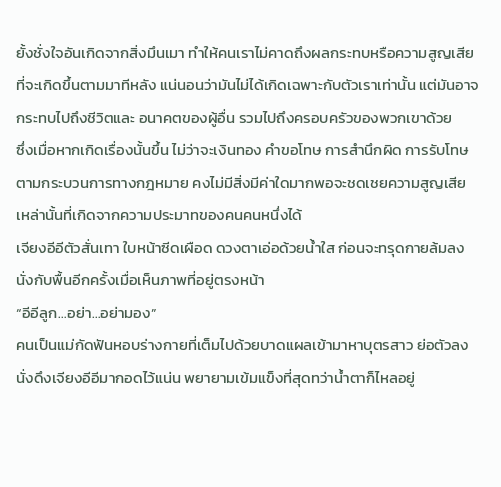ยั้งชั่งใจอันเกิดจากสิ่งมึนเมา ทำให้คนเราไม่คาดถึงผลกระทบหรือความสูญเสียที่จะเกิดขึ้นตามมาทีหลัง แน่นอนว่ามันไม่ได้เกิดเฉพาะกับตัวเราเท่านั้น แต่มันอาจกระทบไปถึงชีวิตและ อนาคตของผู้อื่น รวมไปถึงครอบครัวของพวกเขาด้วย
ซึ่งเมื่อหากเกิดเรื่องนั้นขึ้น ไม่ว่าจะเงินทอง คำขอโทษ การสำนึกผิด การรับโทษตามกระบวนการทางกฎหมาย คงไม่มีสิ่งมีค่าใดมากพอจะชดเชยความสูญเสียเหล่านั้นที่เกิดจากความประมาทของคนคนหนึ่งได้
เจียงอีอีตัวสั่นเทา ใบหน้าซีดเผือด ดวงตาเอ่อด้วยน้ำใส ก่อนจะทรุดกายล้มลงนั่งกับพื้นอีกครั้งเมื่อเห็นภาพที่อยู่ตรงหน้า
“อีอีลูก…อย่า…อย่ามอง”
คนเป็นแม่กัดฟันหอบร่างกายที่เต็มไปด้วยบาดแผลเข้ามาหาบุตรสาว ย่อตัวลงนั่งดึงเจียงอีอีมากอดไว้แน่น พยายามเข้มแข็งที่สุดทว่าน้ำตาก็ไหลอยู่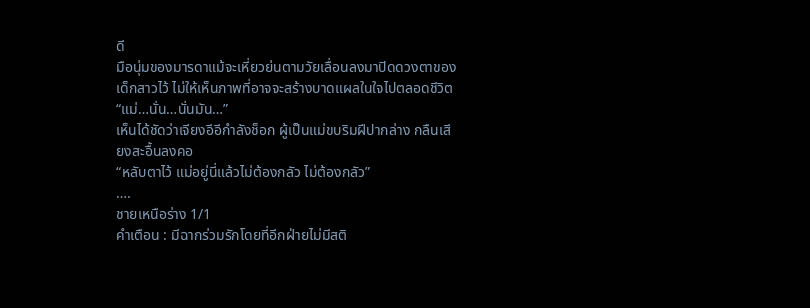ดี
มือนุ่มของมารดาแม้จะเหี่ยวย่นตามวัยเลื่อนลงมาปิดดวงตาของเด็กสาวไว้ ไม่ให้เห็นภาพที่อาจจะสร้างบาดแผลในใจไปตลอดชีวิต
“แม่…นั่น…นั่นมัน…”
เห็นได้ชัดว่าเจียงอีอีกำลังช็อก ผู้เป็นแม่ขบริมฝีปากล่าง กลืนเสียงสะอื้นลงคอ
“หลับตาไว้ แม่อยู่นี่แล้วไม่ต้องกลัว ไม่ต้องกลัว”
….
ชายเหนือร่าง 1/1
คำเตือน : มีฉากร่วมรักโดยที่อีกฝ่ายไม่มีสติ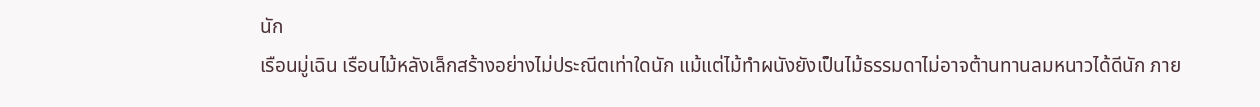นัก
เรือนมู่เฉิน เรือนไม้หลังเล็กสร้างอย่างไม่ประณีตเท่าใดนัก แม้แต่ไม้ทำผนังยังเป็นไม้ธรรมดาไม่อาจต้านทานลมหนาวได้ดีนัก ภาย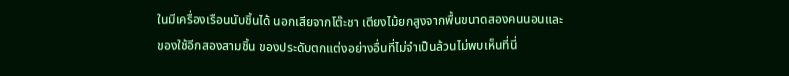ในมีเครื่องเรือนนับชิ้นได้ นอกเสียจากโต๊ะชา เตียงไม้ยกสูงจากพื้นขนาดสองคนนอนและของใช้อีกสองสามชิ้น ของประดับตกแต่งอย่างอื่นที่ไม่จำเป็นล้วนไม่พบเห็นที่นี่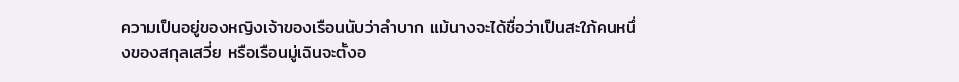ความเป็นอยู่ของหญิงเจ้าของเรือนนับว่าลำบาก แม้นางจะได้ชื่อว่าเป็นสะใภ้คนหนึ่งของสกุลเสวี่ย หรือเรือนมู่เฉินจะตั้งอ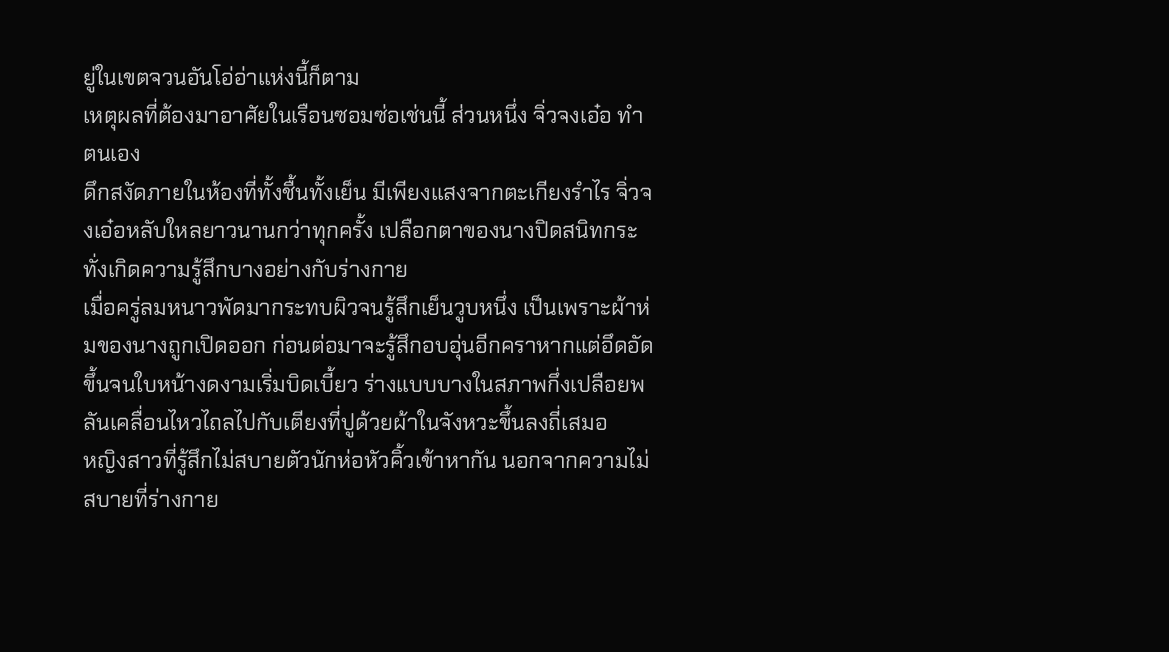ยู่ในเขตจวนอันโอ่อ่าแห่งนี้ก็ตาม
เหตุผลที่ต้องมาอาศัยในเรือนซอมซ่อเช่นนี้ ส่วนหนึ่ง จิ่วจงเอ๋อ ทำตนเอง
ดึกสงัดภายในห้องที่ทั้งชื้นทั้งเย็น มีเพียงแสงจากตะเกียงรำไร จิ่วจงเอ๋อหลับใหลยาวนานกว่าทุกครั้ง เปลือกตาของนางปิดสนิทกระทั่งเกิดความรู้สึกบางอย่างกับร่างกาย
เมื่อครู่ลมหนาวพัดมากระทบผิวจนรู้สึกเย็นวูบหนึ่ง เป็นเพราะผ้าห่มของนางถูกเปิดออก ก่อนต่อมาจะรู้สึกอบอุ่นอีกคราหากแต่อึดอัดขึ้นจนใบหน้างดงามเริ่มบิดเบี้ยว ร่างแบบบางในสภาพกึ่งเปลือยพลันเคลื่อนไหวไถลไปกับเตียงที่ปูด้วยผ้าในจังหวะขึ้นลงถี่เสมอ
หญิงสาวที่รู้สึกไม่สบายตัวนักห่อหัวคิ้วเข้าหากัน นอกจากความไม่สบายที่ร่างกาย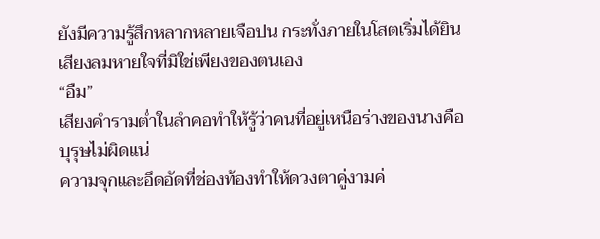ยังมีความรู้สึกหลากหลายเจือปน กระทั่งภายในโสตเริ่มได้ยินเสียงลมหายใจที่มิใช่เพียงของตนเอง
“อืม”
เสียงคำรามต่ำในลำคอทำให้รู้ว่าคนที่อยู่เหนือร่างของนางคือบุรุษไม่ผิดแน่
ความจุกและอึดอัดที่ช่องท้องทำให้ดวงตาคู่งามค่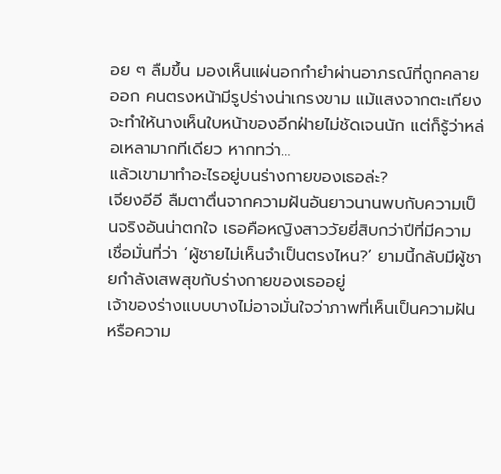อย ๆ ลืมขึ้น มองเห็นแผ่นอกกำยำผ่านอาภรณ์ที่ถูกคลายออก คนตรงหน้ามีรูปร่างน่าเกรงขาม แม้แสงจากตะเกียงจะทำให้นางเห็นใบหน้าของอีกฝ่ายไม่ชัดเจนนัก แต่ก็รู้ว่าหล่อเหลามากทีเดียว หากทว่า…
แล้วเขามาทำอะไรอยู่บนร่างกายของเธอล่ะ?
เจียงอีอี ลืมตาตื่นจากความฝันอันยาวนานพบกับความเป็นจริงอันน่าตกใจ เธอคือหญิงสาววัยยี่สิบกว่าปีที่มีความเชื่อมั่นที่ว่า ‘ผู้ชายไม่เห็นจำเป็นตรงไหน?’ ยามนี้กลับมีผู้ชายกำลังเสพสุขกับร่างกายของเธออยู่
เจ้าของร่างแบบบางไม่อาจมั่นใจว่าภาพที่เห็นเป็นความฝันหรือความ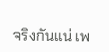จริงกันแน่ เพ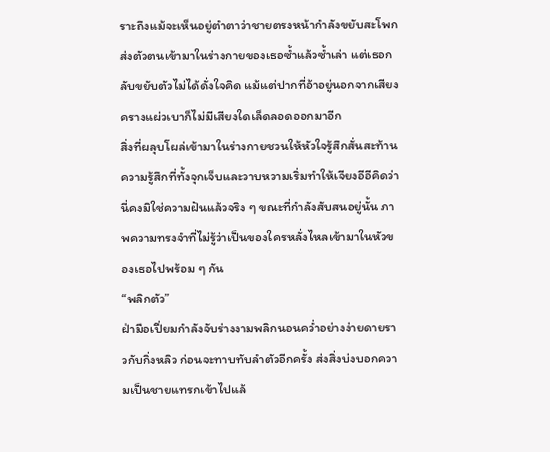ราะถึงแม้จะเห็นอยู่ตำตาว่าชายตรงหน้ากำลังขยับสะโพกส่งตัวตนเข้ามาในร่างกายของเธอซ้ำแล้วซ้ำเล่า แต่เธอกลับขยับตัวไม่ได้ดั่งใจคิด แม้แต่ปากที่อ้าอยู่นอกจากเสียงครางแผ่วเบาก็ไม่มีเสียงใดเล็ดลอดออกมาอีก
สิ่งที่ผลุบโผล่เข้ามาในร่างกายชวนให้หัวใจรู้สึกสั่นสะท้าน ความรู้สึกที่ทั้งจุกเจ็บและวาบหวามเริ่มทำให้เจียงอีอีคิดว่านี่คงมิใช่ความฝันแล้วจริง ๆ ขณะที่กำลังสับสนอยู่นั้น ภาพความทรงจำที่ไม่รู้ว่าเป็นของใครหลั่งไหลเข้ามาในหัวของเธอไปพร้อม ๆ กัน
“พลิกตัว”
ฝ่ามือเปี่ยมกำลังจับร่างงามพลิกนอนคว่ำอย่างง่ายดายราวกับกิ่งหลิว ก่อนจะทาบทับลำตัวอีกครั้ง ส่งสิ่งบ่งบอกความเป็นชายแทรกเข้าไปแล้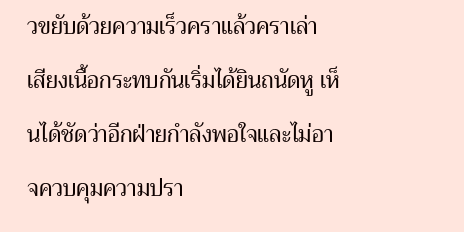วขยับด้วยความเร็วคราแล้วคราเล่า
เสียงเนื้อกระทบกันเริ่มได้ยินถนัดหู เห็นได้ชัดว่าอีกฝ่ายกำลังพอใจและไม่อาจควบคุมความปรา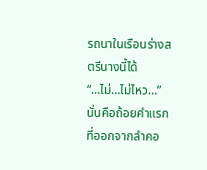รถนาในเรือนร่างสตรีนางนี้ได้
“…ไม่…ไม่ไหว…”
นั่นคือถ้อยคำแรกที่ออกจากลำคอ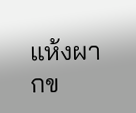แห้งผากข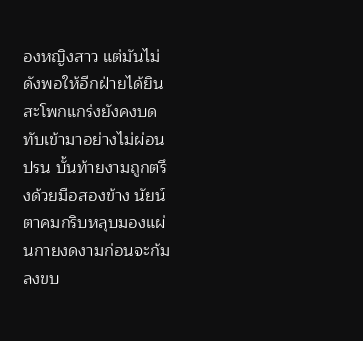องหญิงสาว แต่มันไม่ดังพอให้อีกฝ่ายได้ยิน สะโพกแกร่งยังคงบดทับเข้ามาอย่างไม่ผ่อนปรน บั้นท้ายงามถูกตรึงด้วยมือสองข้าง นัยน์ตาคมกริบหลุบมองแผ่นกายงดงามก่อนจะก้มลงขบ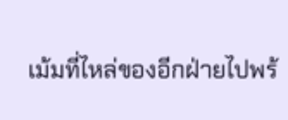เม้มที่ไหล่ของอีกฝ่ายไปพร้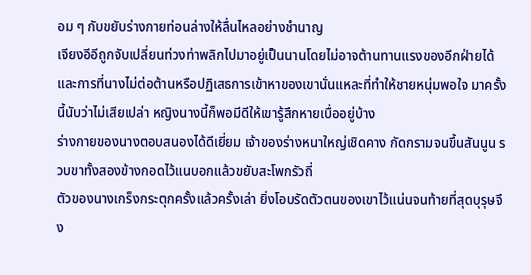อม ๆ กับขยับร่างกายท่อนล่างให้ลื่นไหลอย่างชำนาญ
เจียงอีอีถูกจับเปลี่ยนท่วงท่าพลิกไปมาอยู่เป็นนานโดยไม่อาจต้านทานแรงของอีกฝ่ายได้ และการที่นางไม่ต่อต้านหรือปฏิเสธการเข้าหาของเขานั่นแหละที่ทำให้ชายหนุ่มพอใจ มาครั้งนี้นับว่าไม่เสียเปล่า หญิงนางนี้ก็พอมีดีให้เขารู้สึกหายเบื่ออยู่บ้าง
ร่างกายของนางตอบสนองได้ดีเยี่ยม เจ้าของร่างหนาใหญ่เชิดคาง กัดกรามจนขึ้นสันนูน รวบขาทั้งสองข้างกอดไว้แนบอกแล้วขยับสะโพกรัวถี่
ตัวของนางเกร็งกระตุกครั้งแล้วครั้งเล่า ยิ่งโอบรัดตัวตนของเขาไว้แน่นจนท้ายที่สุดบุรุษจึง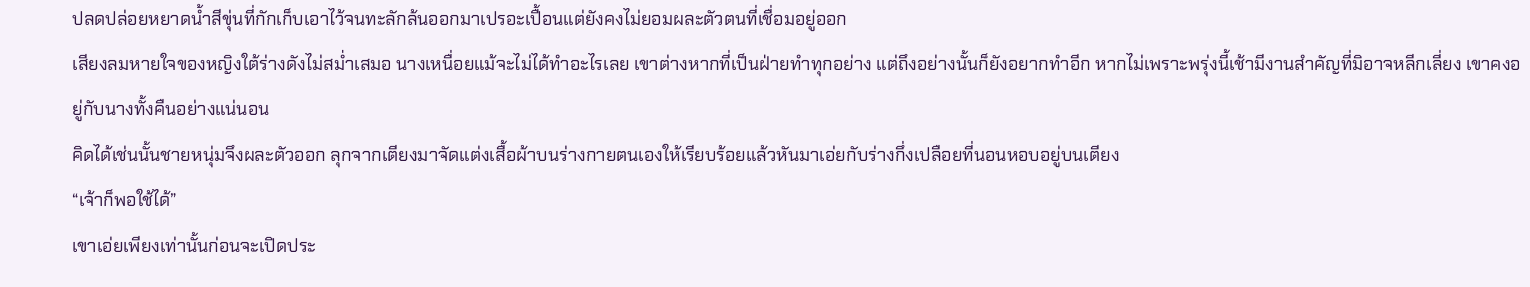ปลดปล่อยหยาดน้ำสีขุ่นที่กักเก็บเอาไว้จนทะลักล้นออกมาเปรอะเปื้อนแต่ยังคงไม่ยอมผละตัวตนที่เชื่อมอยู่ออก
เสียงลมหายใจของหญิงใต้ร่างดังไม่สม่ำเสมอ นางเหนื่อยแม้จะไม่ได้ทำอะไรเลย เขาต่างหากที่เป็นฝ่ายทำทุกอย่าง แต่ถึงอย่างนั้นก็ยังอยากทำอีก หากไม่เพราะพรุ่งนี้เช้ามีงานสำคัญที่มิอาจหลีกเลี่ยง เขาคงอยู่กับนางทั้งคืนอย่างแน่นอน
คิดได้เช่นนั้นชายหนุ่มจึงผละตัวออก ลุกจากเตียงมาจัดแต่งเสื้อผ้าบนร่างกายตนเองให้เรียบร้อยแล้วหันมาเอ่ยกับร่างกึ่งเปลือยที่นอนหอบอยู่บนเตียง
“เจ้าก็พอใช้ได้”
เขาเอ่ยเพียงเท่านั้นก่อนจะเปิดประ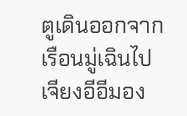ตูเดินออกจากเรือนมู่เฉินไป
เจียงอีอีมอง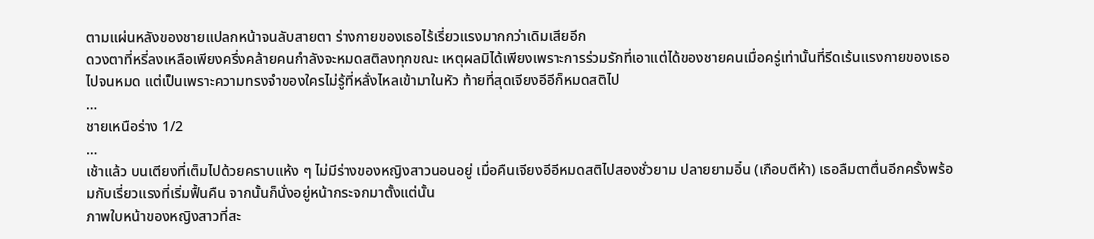ตามแผ่นหลังของชายแปลกหน้าจนลับสายตา ร่างกายของเธอไร้เรี่ยวแรงมากกว่าเดิมเสียอีก
ดวงตาที่หรี่ลงเหลือเพียงครึ่งคล้ายคนกำลังจะหมดสติลงทุกขณะ เหตุผลมิได้เพียงเพราะการร่วมรักที่เอาแต่ได้ของชายคนเมื่อครู่เท่านั้นที่รีดเร้นแรงกายของเธอไปจนหมด แต่เป็นเพราะความทรงจำของใครไม่รู้ที่หลั่งไหลเข้ามาในหัว ท้ายที่สุดเจียงอีอีก็หมดสติไป
…
ชายเหนือร่าง 1/2
…
เช้าแล้ว บนเตียงที่เต็มไปด้วยคราบแห้ง ๆ ไม่มีร่างของหญิงสาวนอนอยู่ เมื่อคืนเจียงอีอีหมดสติไปสองชั่วยาม ปลายยามอิ๋น (เกือบตีห้า) เธอลืมตาตื่นอีกครั้งพร้อมกับเรี่ยวแรงที่เริ่มฟื้นคืน จากนั้นก็นั่งอยู่หน้ากระจกมาตั้งแต่นั้น
ภาพใบหน้าของหญิงสาวที่สะ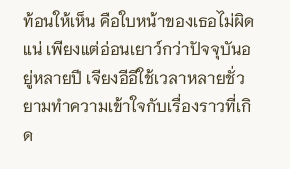ท้อนให้เห็น คือใบหน้าของเธอไม่ผิดแน่ เพียงแต่อ่อนเยาว์กว่าปัจจุบันอยู่หลายปี เจียงอีอีใช้เวลาหลายชั่วยามทำความเข้าใจกับเรื่องราวที่เกิด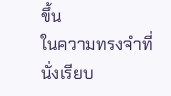ขึ้น
ในความทรงจำที่นั่งเรียบ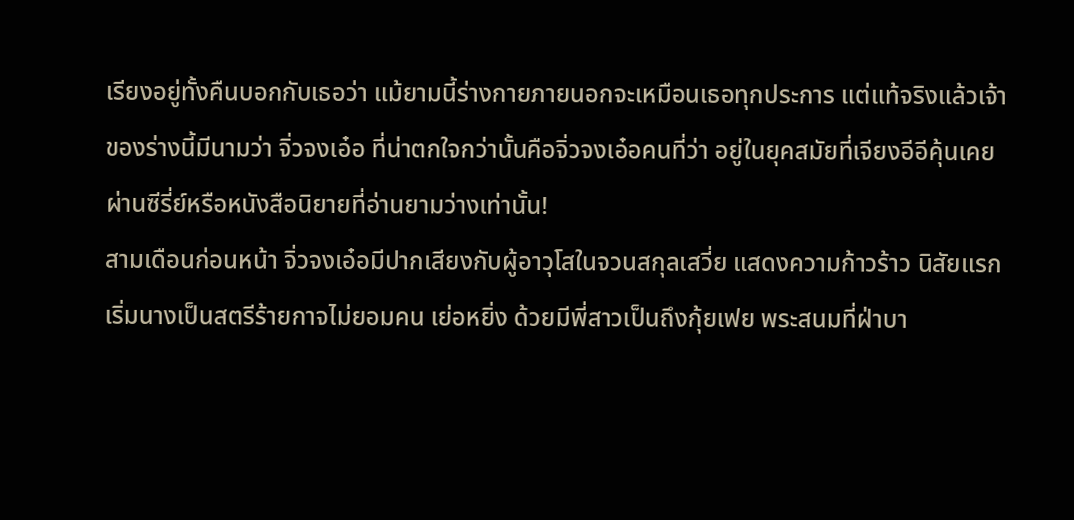เรียงอยู่ทั้งคืนบอกกับเธอว่า แม้ยามนี้ร่างกายภายนอกจะเหมือนเธอทุกประการ แต่แท้จริงแล้วเจ้าของร่างนี้มีนามว่า จิ่วจงเอ๋อ ที่น่าตกใจกว่านั้นคือจิ่วจงเอ๋อคนที่ว่า อยู่ในยุคสมัยที่เจียงอีอีคุ้นเคยผ่านซีรี่ย์หรือหนังสือนิยายที่อ่านยามว่างเท่านั้น!
สามเดือนก่อนหน้า จิ่วจงเอ๋อมีปากเสียงกับผู้อาวุโสในจวนสกุลเสวี่ย แสดงความก้าวร้าว นิสัยแรกเริ่มนางเป็นสตรีร้ายกาจไม่ยอมคน เย่อหยิ่ง ด้วยมีพี่สาวเป็นถึงกุ้ยเฟย พระสนมที่ฝ่าบา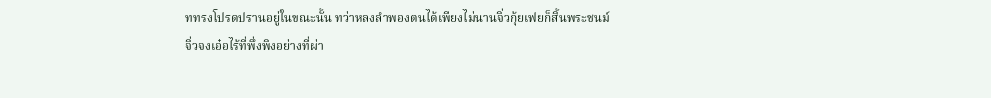ททรงโปรดปรานอยู่ในขณะนั้น ทว่าหลงลำพองตนได้เพียงไม่นานจิ่วกุ้ยเฟยก็สิ้นพระชนม์
จิ่วจงเอ๋อไร้ที่พึ่งพิงอย่างที่ผ่า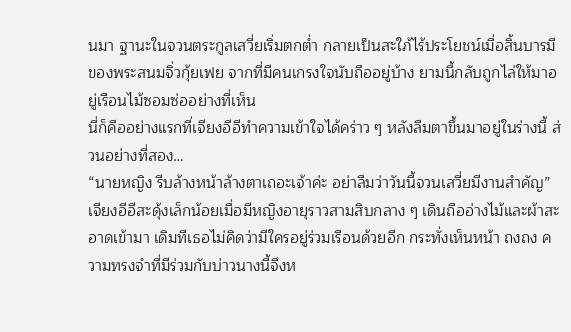นมา ฐานะในจวนตระกูลเสวี่ยเริ่มตกต่ำ กลายเป็นสะใภ้ไร้ประโยชน์เมื่อสิ้นบารมีของพระสนมจิ่วกุ้ยเฟย จากที่มีคนเกรงใจนับถืออยู่บ้าง ยามนี้กลับถูกไล่ให้มาอยู่เรือนไม้ซอมซ่ออย่างที่เห็น
นี่ก็คืออย่างแรกที่เจียงอีอีทำความเข้าใจได้คร่าว ๆ หลังลืมตาขึ้นมาอยู่ในร่างนี้ ส่วนอย่างที่สอง…
“นายหญิง รีบล้างหน้าล้างตาเถอะเจ้าค่ะ อย่าลืมว่าวันนี้จวนเสวี่ยมีงานสำคัญ”
เจียงอีอีสะดุ้งเล็กน้อยเมื่อมีหญิงอายุราวสามสิบกลาง ๆ เดินถืออ่างไม้และผ้าสะอาดเข้ามา เดิมทีเธอไม่คิดว่ามีใครอยู่ร่วมเรือนด้วยอีก กระทั่งเห็นหน้า ถงถง ความทรงจำที่มีร่วมกับบ่าวนางนี้จึงห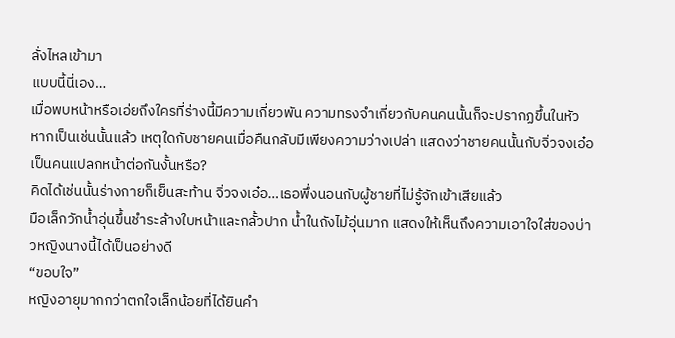ลั่งไหลเข้ามา
แบบนี้นี่เอง…
เมื่อพบหน้าหรือเอ่ยถึงใครที่ร่างนี้มีความเกี่ยวพัน ความทรงจำเกี่ยวกับคนคนนั้นก็จะปรากฏขึ้นในหัว หากเป็นเช่นนั้นแล้ว เหตุใดกับชายคนเมื่อคืนกลับมีเพียงความว่างเปล่า แสดงว่าชายคนนั้นกับจิ่วจงเอ๋อเป็นคนแปลกหน้าต่อกันงั้นหรือ?
คิดได้เช่นนั้นร่างกายก็เย็นสะท้าน จิ่วจงเอ๋อ…เธอพึ่งนอนกับผู้ชายที่ไม่รู้จักเข้าเสียแล้ว
มือเล็กวักน้ำอุ่นขึ้นชำระล้างใบหน้าและกลั้วปาก น้ำในถังไม้อุ่นมาก แสดงให้เห็นถึงความเอาใจใส่ของบ่าวหญิงนางนี้ได้เป็นอย่างดี
“ขอบใจ”
หญิงอายุมากกว่าตกใจเล็กน้อยที่ได้ยินคำ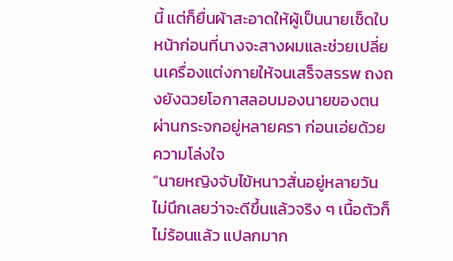นี้ แต่ก็ยื่นผ้าสะอาดให้ผู้เป็นนายเช็ดใบหน้าก่อนที่นางจะสางผมและช่วยเปลี่ยนเครื่องแต่งกายให้จนเสร็จสรรพ ถงถงยังฉวยโอกาสลอบมองนายของตนผ่านกระจกอยู่หลายครา ก่อนเอ่ยด้วยความโล่งใจ
“นายหญิงจับไข้หนาวสั่นอยู่หลายวัน ไม่นึกเลยว่าจะดีขึ้นแล้วจริง ๆ เนื้อตัวก็ไม่ร้อนแล้ว แปลกมาก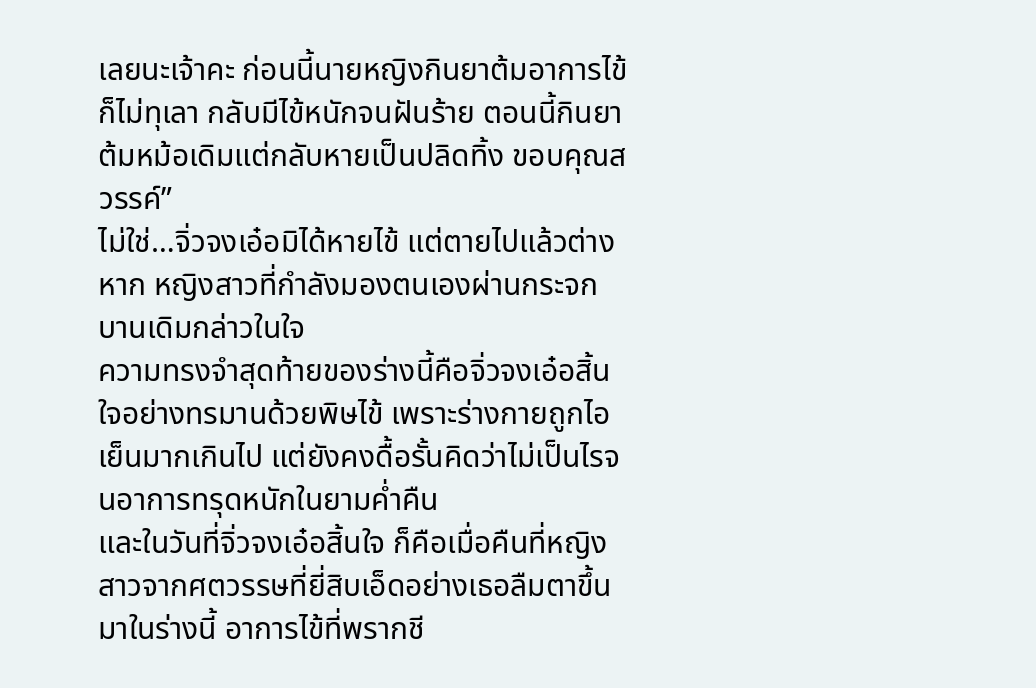เลยนะเจ้าคะ ก่อนนี้นายหญิงกินยาต้มอาการไข้ก็ไม่ทุเลา กลับมีไข้หนักจนฝันร้าย ตอนนี้กินยาต้มหม้อเดิมแต่กลับหายเป็นปลิดทิ้ง ขอบคุณสวรรค์”
ไม่ใช่…จิ่วจงเอ๋อมิได้หายไข้ แต่ตายไปแล้วต่างหาก หญิงสาวที่กำลังมองตนเองผ่านกระจกบานเดิมกล่าวในใจ
ความทรงจำสุดท้ายของร่างนี้คือจิ่วจงเอ๋อสิ้นใจอย่างทรมานด้วยพิษไข้ เพราะร่างกายถูกไอเย็นมากเกินไป แต่ยังคงดื้อรั้นคิดว่าไม่เป็นไรจนอาการทรุดหนักในยามค่ำคืน
และในวันที่จิ่วจงเอ๋อสิ้นใจ ก็คือเมื่อคืนที่หญิงสาวจากศตวรรษที่ยี่สิบเอ็ดอย่างเธอลืมตาขึ้นมาในร่างนี้ อาการไข้ที่พรากชี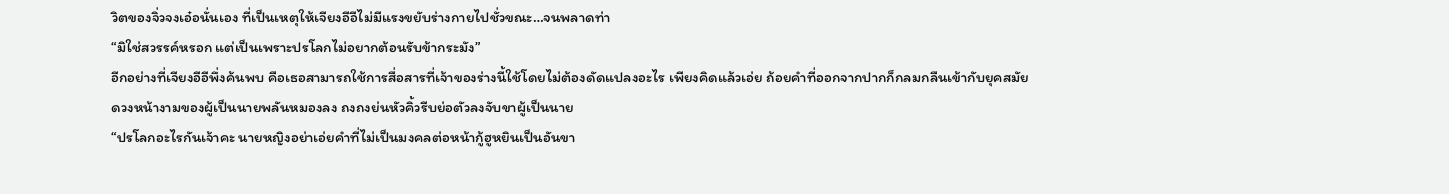วิตของจิ่วจงเอ๋อนั่นเอง ที่เป็นเหตุให้เจียงอีอีไม่มีแรงขยับร่างกายไปชั่วขณะ…จนพลาดท่า
“มิใช่สวรรค์หรอก แต่เป็นเพราะปรโลกไม่อยากต้อนรับข้ากระมัง”
อีกอย่างที่เจียงอีอีพึ่งค้นพบ คือเธอสามารถใช้การสื่อสารที่เจ้าของร่างนี้ใช้โดยไม่ต้องดัดแปลงอะไร เพียงคิดแล้วเอ่ย ถ้อยคำที่ออกจากปากก็กลมกลืนเข้ากับยุคสมัย
ดวงหน้างามของผู้เป็นนายพลันหมองลง ถงถงย่นหัวคิ้วรีบย่อตัวลงจับขาผู้เป็นนาย
“ปรโลกอะไรกันเจ้าคะ นายหญิงอย่าเอ่ยคำที่ไม่เป็นมงคลต่อหน้ากู้ฮูหยินเป็นอันขา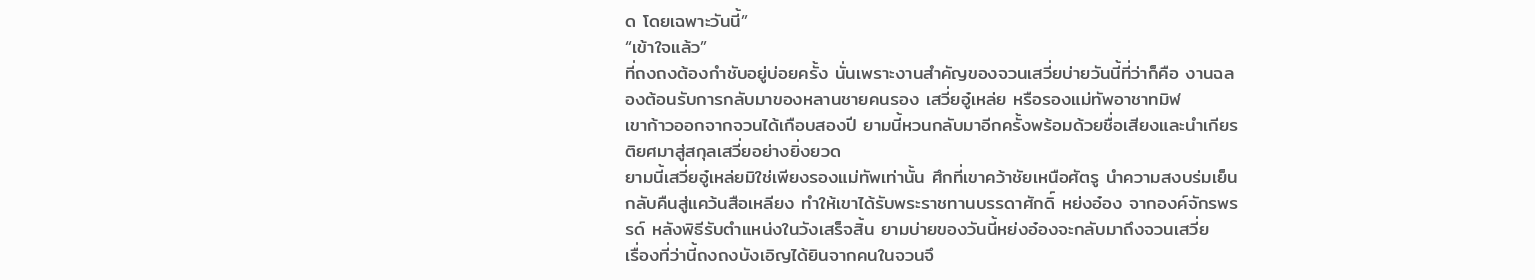ด โดยเฉพาะวันนี้”
“เข้าใจแล้ว”
ที่ถงถงต้องกำชับอยู่บ่อยครั้ง นั่นเพราะงานสำคัญของจวนเสวี่ยบ่ายวันนี้ที่ว่าก็คือ งานฉลองต้อนรับการกลับมาของหลานชายคนรอง เสวี่ยอู๋เหล่ย หรือรองแม่ทัพอาชาทมิฬ
เขาก้าวออกจากจวนได้เกือบสองปี ยามนี้หวนกลับมาอีกครั้งพร้อมด้วยชื่อเสียงและนำเกียรติยศมาสู่สกุลเสวี่ยอย่างยิ่งยวด
ยามนี้เสวี่ยอู๋เหล่ยมิใช่เพียงรองแม่ทัพเท่านั้น ศึกที่เขาคว้าชัยเหนือศัตรู นำความสงบร่มเย็นกลับคืนสู่แคว้นสือเหลียง ทำให้เขาได้รับพระราชทานบรรดาศักดิ์ หย่งอ๋อง จากองค์จักรพรรด์ หลังพิธีรับตำแหน่งในวังเสร็จสิ้น ยามบ่ายของวันนี้หย่งอ๋องจะกลับมาถึงจวนเสวี่ย
เรื่องที่ว่านี้ถงถงบังเอิญได้ยินจากคนในจวนจึ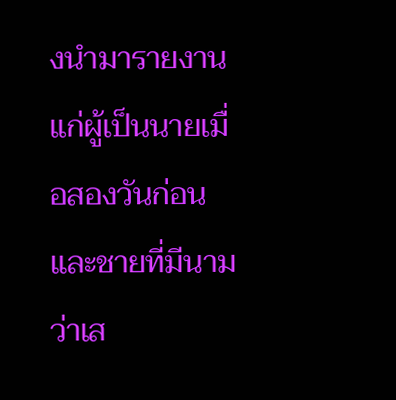งนำมารายงานแก่ผู้เป็นนายเมื่อสองวันก่อน และชายที่มีนามว่าเส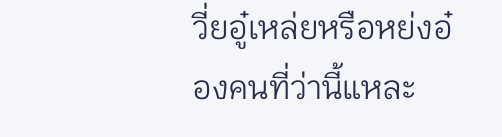วี่ยอู๋เหล่ยหรือหย่งอ๋องคนที่ว่านี้แหละ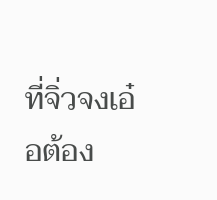ที่จิ่วจงเอ๋อต้อง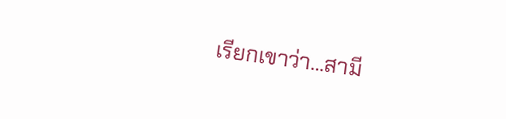เรียกเขาว่า…สามี